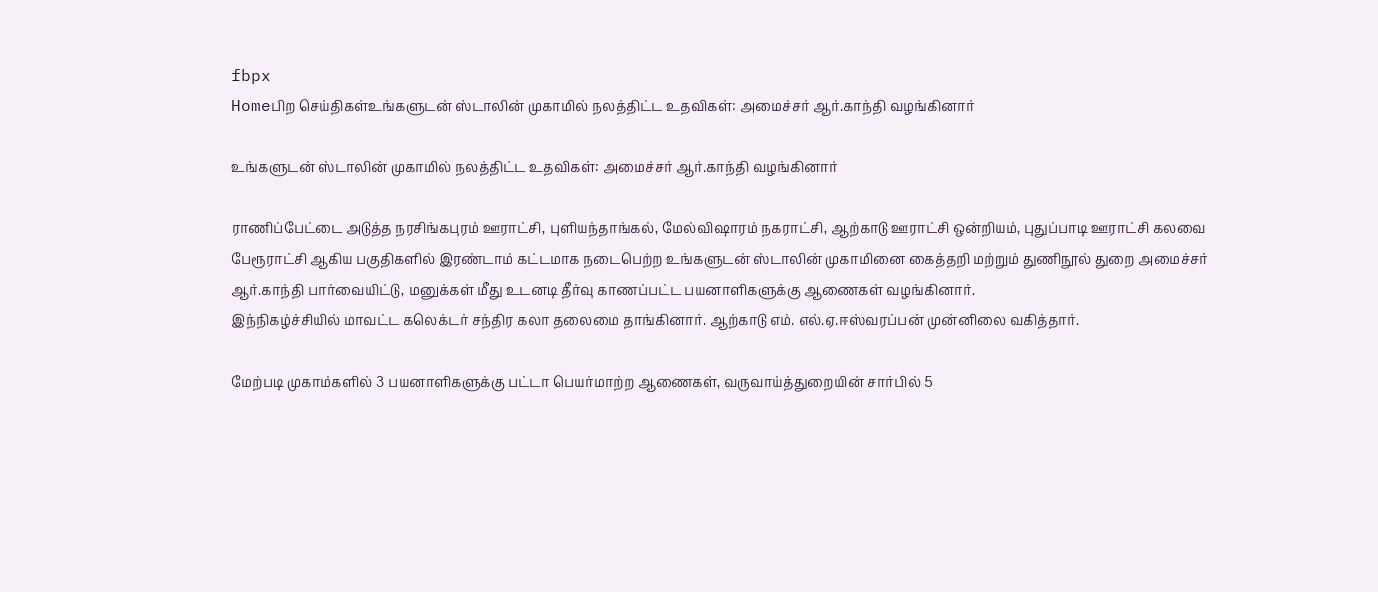fbpx
Homeபிற செய்திகள்உங்களுடன் ஸ்டாலின் முகாமில் நலத்திட்ட உதவிகள்: அமைச்சர் ஆர்.காந்தி வழங்கினார்

உங்களுடன் ஸ்டாலின் முகாமில் நலத்திட்ட உதவிகள்: அமைச்சர் ஆர்.காந்தி வழங்கினார்

ராணிப்பேட்டை அடுத்த நரசிங்கபுரம் ஊராட்சி, புளியந்தாங்கல், மேல்விஷாரம் நகராட்சி, ஆற்காடு ஊராட்சி ஒன்றியம், புதுப்பாடி ஊராட்சி கலவை பேரூராட்சி ஆகிய பகுதிகளில் இரண்டாம் கட்டமாக நடைபெற்ற உங்களுடன் ஸ்டாலின் முகாமினை கைத்தறி மற்றும் துணிநூல் துறை அமைச்சர் ஆர்.காந்தி பார்வையிட்டு, மனுக்கள் மீது உடனடி தீர்வு காணப்பட்ட பயனாளிகளுக்கு ஆணைகள் வழங்கினார்.
இந்நிகழ்ச்சியில் மாவட்ட கலெக்டர் சந்திர கலா தலைமை தாங்கினார். ஆற்காடு எம். எல்.ஏ.ஈஸ்வரப்பன் முன்னிலை வகித்தார்.

மேற்படி முகாம்களில் 3 பயனாளிகளுக்கு பட்டா பெயர்மாற்ற ஆணைகள், வருவாய்த்துறையின் சார்பில் 5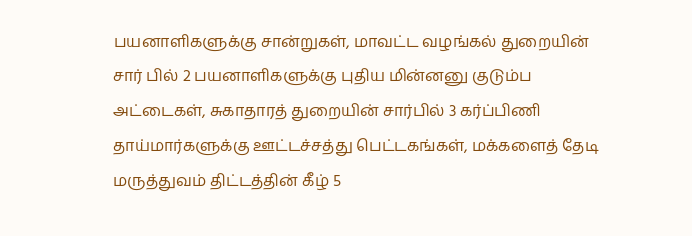பயனாளிகளுக்கு சான்றுகள், மாவட்ட வழங்கல் துறையின் சார் பில் 2 பயனாளிகளுக்கு புதிய மின்னனு குடும்ப அட்டைகள், சுகாதாரத் துறையின் சார்பில் 3 கர்ப்பிணி தாய்மார்களுக்கு ஊட்டச்சத்து பெட்டகங்கள், மக்களைத் தேடி மருத்துவம் திட்டத்தின் கீழ் 5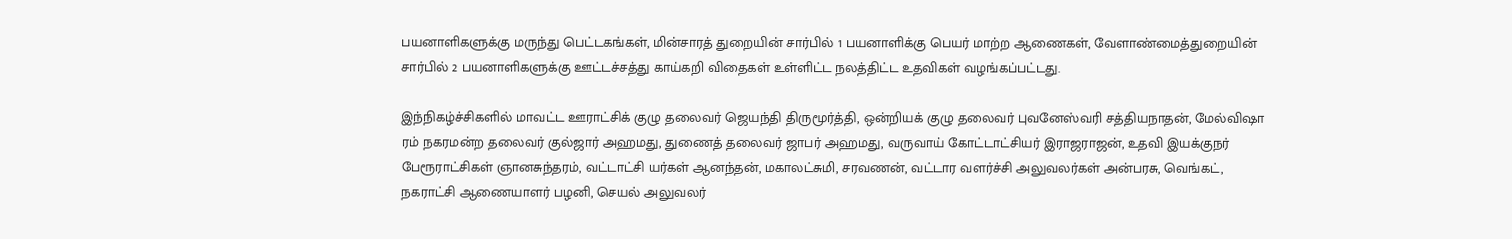பயனாளிகளுக்கு மருந்து பெட்டகங்கள், மின்சாரத் துறையின் சார்பில் 1 பயனாளிக்கு பெயர் மாற்ற ஆணைகள், வேளாண்மைத்துறையின் சார்பில் 2 பயனாளிகளுக்கு ஊட்டச்சத்து காய்கறி விதைகள் உள்ளிட்ட நலத்திட்ட உதவிகள் வழங்கப்பட்டது.

இந்நிகழ்ச்சிகளில் மாவட்ட ஊராட்சிக் குழு தலைவர் ஜெயந்தி திருமூர்த்தி, ஒன்றியக் குழு தலைவர் புவனேஸ்வரி சத்தியநாதன், மேல்விஷா ரம் நகரமன்ற தலைவர் குல்ஜார் அஹமது, துணைத் தலைவர் ஜாபர் அஹமது, வருவாய் கோட்டாட்சியர் இராஜராஜன், உதவி இயக்குநர் பேரூராட்சிகள் ஞானசுந்தரம், வட்டாட்சி யர்கள் ஆனந்தன், மகாலட்சுமி, சரவணன், வட்டார வளர்ச்சி அலுவலர்கள் அன்பரசு, வெங்கட், நகராட்சி ஆணையாளர் பழனி, செயல் அலுவலர்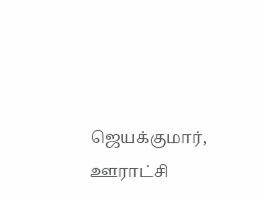ஜெயக்குமார், ஊராட்சி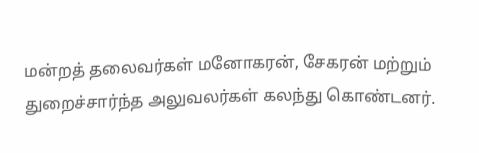மன்றத் தலைவர்கள் மனோகரன், சேகரன் மற்றும் துறைச்சார்ந்த அலுவலர்கள் கலந்து கொண்டனர்.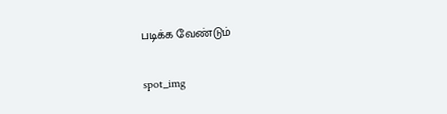படிக்க வேண்டும்

spot_img